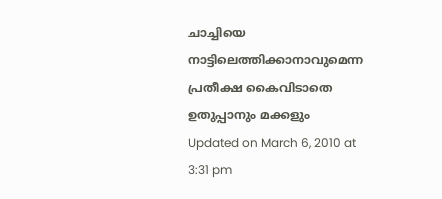ചാച്ചിയെ നാട്ടിലെത്തിക്കാനാവുമെന്ന പ്രതീക്ഷ കൈവിടാതെ ഉതുപ്പാനും മക്കളും
Updated on March 6, 2010 at 3:31 pm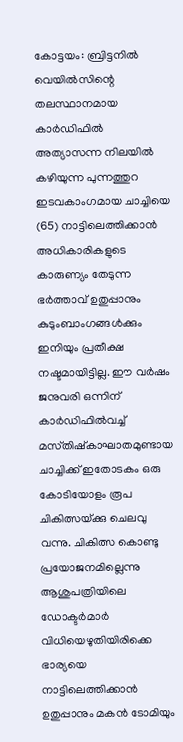കോട്ടയം: ബ്രിട്ടനില്‍ വെയില്‍സിന്റെ തലസ്ഥാനമായ കാര്‍ഡിഫില്‍ അത്യാസന്ന നിലയില്‍ കഴിയുന്ന പുന്നത്തുറ ഇടവകാംഗമായ ചാച്ചിയെ (65) നാട്ടിലെത്തിക്കാന്‍ അധികാരികളുടെ കാരുണ്യം തേടുന്ന ഭര്‍ത്താവ്‌ ഉതുപ്പാനും കുടുംബാംഗങ്ങള്‍ക്കും ഇനിയും പ്രതീക്ഷ നഷ്ടമായിട്ടില്ല. ഈ വര്‍ഷം ജനുവരി ഒന്നിന്‌ കാര്‍ഡിഫില്‍വച്ച്‌ മസ്‌തിഷ്‌കാഘാതമുണ്ടായ ചാച്ചിക്ക്‌ ഇതോടകം ഒരു കോടിയോളം രൂപ ചികിത്സയ്‌ക്കു ചെലവു വന്നു. ചികിത്സ കൊണ്ടു പ്രയോജനമില്ലെന്നു ആശുപത്രിയിലെ ഡോക്ടര്‍മാര്‍ വിധിയെഴുതിയിരിക്കെ ഭാര്യയെ നാട്ടിലെത്തിക്കാന്‍ ഉതുപ്പാനും മകന്‍ ടോമിയും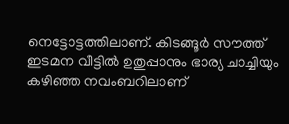നെട്ടോട്ടത്തിലാണ്‌. കിടങ്ങൂര്‍ സൗത്ത്‌ ഇടമന വീട്ടില്‍ ഉതുപ്പാനും ഭാര്യ ചാച്ചിയും കഴിഞ്ഞ നവംബറിലാണ്‌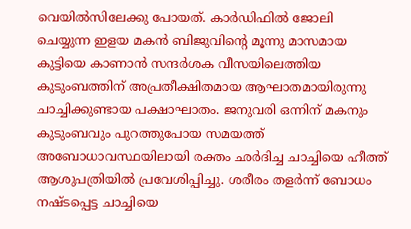വെയില്‍സിലേക്കു പോയത്‌. കാര്‍ഡിഫില്‍ ജോലി ചെയ്യുന്ന ഇളയ മകന്‍ ബിജുവിന്റെ മൂന്നു മാസമായ കുട്ടിയെ കാണാന്‍ സന്ദര്‍ശക വീസയിലെത്തിയ കുടുംബത്തിന്‌ അപ്രതീക്ഷിതമായ ആഘാതമായിരുന്നു ചാച്ചിക്കുണ്ടായ പക്ഷാഘാതം. ജനുവരി ഒന്നിന്‌ മകനും കുടുംബവും പുറത്തുപോയ സമയത്ത്‌ അബോധാവസ്ഥയിലായി രക്തം ഛര്‍ദിച്ച ചാച്ചിയെ ഹീത്ത്‌ ആശുപത്രിയില്‍ പ്രവേശിപ്പിച്ചു. ശരീരം തളര്‍ന്ന്‌ ബോധം നഷ്ടപ്പെട്ട ചാച്ചിയെ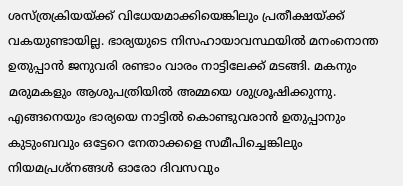ശസ്‌ത്രക്രിയയ്‌ക്ക്‌ വിധേയമാക്കിയെങ്കിലും പ്രതീക്ഷയ്‌ക്ക്‌ വകയുണ്ടായില്ല. ഭാര്യയുടെ നിസഹായാവസ്ഥയില്‍ മനംനൊന്ത ഉതുപ്പാന്‍ ജനുവരി രണ്ടാം വാരം നാട്ടിലേക്ക്‌ മടങ്ങി. മകനും മരുമകളും ആശുപത്രിയില്‍ അമ്മയെ ശുശ്രൂഷിക്കുന്നു. എങ്ങനെയും ഭാര്യയെ നാട്ടില്‍ കൊണ്ടുവരാന്‍ ഉതുപ്പാനും കുടുംബവും ഒട്ടേറെ നേതാക്കളെ സമീപിച്ചെങ്കിലും നിയമപ്രശ്‌നങ്ങള്‍ ഓരോ ദിവസവും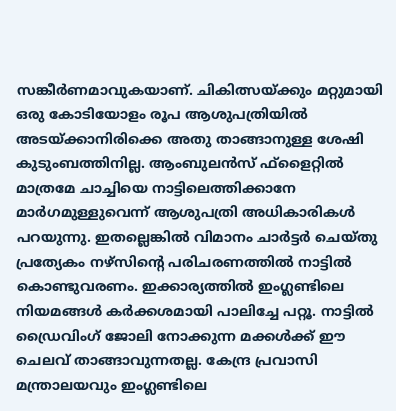സങ്കീര്‍ണമാവുകയാണ്‌. ചികിത്സയ്‌ക്കും മറ്റുമായി ഒരു കോടിയോളം രൂപ ആശുപത്രിയില്‍ അടയ്‌ക്കാനിരിക്കെ അതു താങ്ങാനുള്ള ശേഷി കുടുംബത്തിനില്ല. ആംബുലന്‍സ്‌ ഫ്‌ളൈറ്റില്‍ മാത്രമേ ചാച്ചിയെ നാട്ടിലെത്തിക്കാനേ മാര്‍ഗമുള്ളുവെന്ന്‌ ആശുപത്രി അധികാരികള്‍ പറയുന്നു. ഇതല്ലെങ്കില്‍ വിമാനം ചാര്‍ട്ടര്‍ ചെയ്‌തു പ്രത്യേകം നഴ്‌സിന്റെ പരിചരണത്തില്‍ നാട്ടില്‍ കൊണ്ടുവരണം. ഇക്കാര്യത്തില്‍ ഇംഗ്ലണ്ടിലെ നിയമങ്ങള്‍ കര്‍ക്കശമായി പാലിച്ചേ പറ്റൂ. നാട്ടില്‍ ഡ്രൈവിംഗ്‌ ജോലി നോക്കുന്ന മക്കള്‍ക്ക്‌ ഈ ചെലവ്‌ താങ്ങാവുന്നതല്ല. കേന്ദ്ര പ്രവാസി മന്ത്രാലയവും ഇംഗ്ലണ്ടിലെ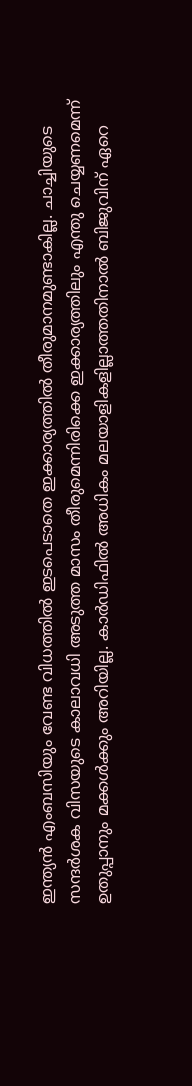ഇന്ത്യന്‍ എംബസിയും വേണ്ട വിധത്തില്‍ ഇടപെടാതെ ഇക്കാര്യത്തില്‍ തീരുമാനമുണ്ടാകില്ല. ചാച്ചിയുടെ സന്ദര്‍ശക വിസയുടെ കാലാവധി അടുത്ത മാസം തീരുമെന്നിരിക്കെ ഇക്കാര്യത്തിലും എന്തു ചെയ്യണമെന്ന്‌ ഉതുപ്പാനും മക്കള്‍ക്കും അറിയില്ല. കാര്‍ഡിഫില്‍ അധികം മലയാളികളില്ലാത്തതിനാല്‍ ബിജുവിന്‌ ഏറെ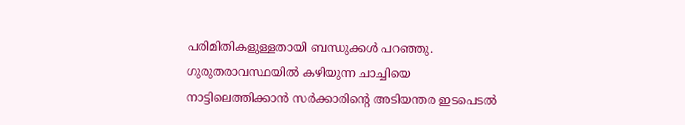പരിമിതികളുള്ളതായി ബന്ധുക്കള്‍ പറഞ്ഞു. ഗുരുതരാവസ്ഥയില്‍ കഴിയുന്ന ചാച്ചിയെ നാട്ടിലെത്തിക്കാന്‍ സര്‍ക്കാരിന്റെ അടിയന്തര ഇടപെടല്‍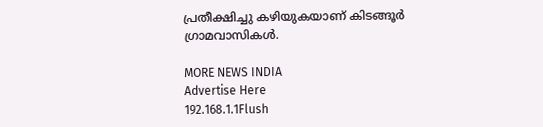പ്രതീക്ഷിച്ചു കഴിയുകയാണ്‌ കിടങ്ങൂര്‍ ഗ്രാമവാസികള്‍.

MORE NEWS INDIA
Advertise Here
192.168.1.1Flush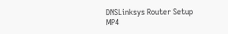DNSLinksys Router Setup
MP4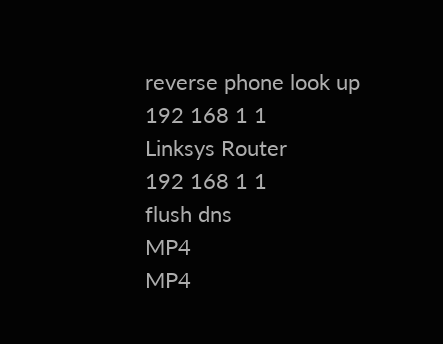reverse phone look up
192 168 1 1
Linksys Router
192 168 1 1
flush dns
MP4
MP4